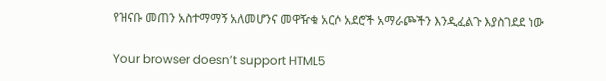የዝናቡ መጠን አስተማማኝ አለመሆንና መዋዥቁ አርሶ አደሮች አማራጮችን እንዲፈልጉ እያስገደደ ነው

Your browser doesn’t support HTML5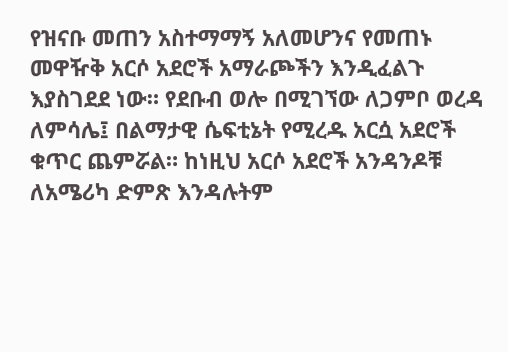የዝናቡ መጠን አስተማማኝ አለመሆንና የመጠኑ መዋዥቅ አርሶ አደሮች አማራጮችን እንዲፈልጉ እያስገደደ ነው። የደቡብ ወሎ በሚገኘው ለጋምቦ ወረዳ ለምሳሌ፤ በልማታዊ ሴፍቲኔት የሚረዱ አርሷ አደሮች ቁጥር ጨምሯል። ከነዚህ አርሶ አደሮች አንዳንዶቹ ለአሜሪካ ድምጽ እንዳሉትም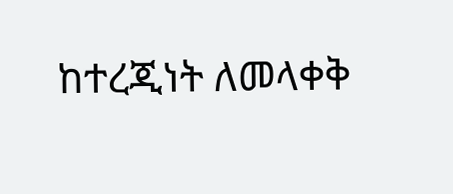ከተረጂነት ለመላቀቅ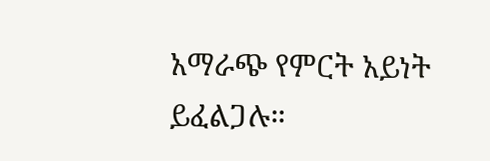አማራጭ የምርት አይነት ይፈልጋሉ።